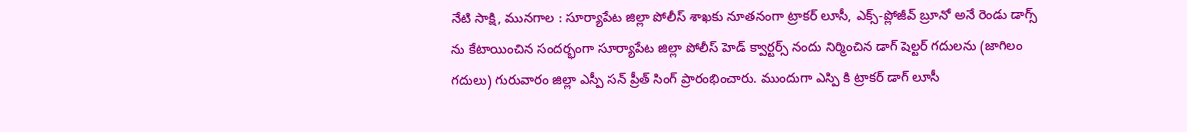నేటి సాక్షి, మునగాల : సూర్యాపేట జిల్లా పోలీస్ శాఖకు నూతనంగా ట్రాకర్ లూసీ, ఎక్స్-ప్లోజీవ్ బ్రూనో అనే రెండు డాగ్స్ ను కేటాయించిన సందర్భంగా సూర్యాపేట జిల్లా పోలీస్ హెడ్ క్వార్టర్స్ నందు నిర్మించిన డాగ్ షెల్టర్ గదులను (జాగిలం గదులు) గురువారం జిల్లా ఎస్పీ సన్ ప్రీత్ సింగ్ ప్రారంభించారు. ముందుగా ఎస్పి కి ట్రాకర్ డాగ్ లూసీ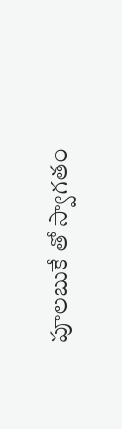పూలబుకే తో స్వాగతం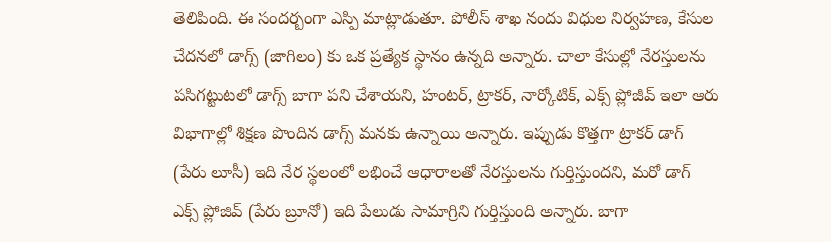తెలిపింది. ఈ సందర్బంగా ఎస్పి మాట్లాడుతూ. పోలీస్ శాఖ నందు విధుల నిర్వహణ, కేసుల చేదనలో డాగ్స్ (జాగిలం) కు ఒక ప్రత్యేక స్థానం ఉన్నది అన్నారు. చాలా కేసుల్లో నేరస్తులను పసిగట్టుటలో డాగ్స్ బాగా పని చేశాయని, హంటర్, ట్రాకర్, నార్కోటిక్, ఎక్స్ ప్లోజీవ్ ఇలా ఆరు విభాగాల్లో శిక్షణ పొందిన డాగ్స్ మనకు ఉన్నాయి అన్నారు. ఇప్పుడు కొత్తగా ట్రాకర్ డాగ్ (పేరు లూసీ) ఇది నేర స్థలంలో లభించే ఆధారాలతో నేరస్తులను గుర్తిస్తుందని, మరో డాగ్ ఎక్స్ ప్లోజివ్ (పేరు బ్రూనో) ఇది పేలుడు సామాగ్రిని గుర్తిస్తుంది అన్నారు. బాగా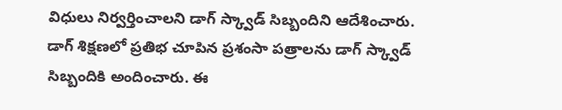విధులు నిర్వర్తించాలని డాగ్ స్క్వాడ్ సిబ్బందిని ఆదేశించారు. డాగ్ శిక్షణలో ప్రతిభ చూపిన ప్రశంసా పత్రాలను డాగ్ స్క్వాడ్ సిబ్బందికి అందించారు. ఈ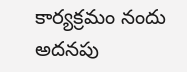కార్యక్రమం నందు అదనపు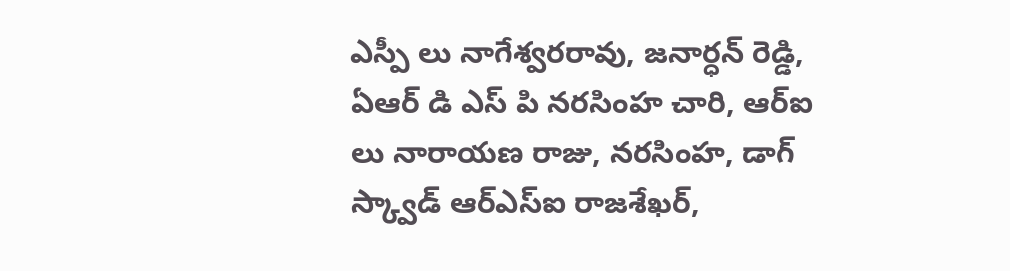ఎస్పీ లు నాగేశ్వరరావు, జనార్ధన్ రెడ్డి, ఏఆర్ డి ఎస్ పి నరసింహ చారి, ఆర్ఐ లు నారాయణ రాజు, నరసింహ, డాగ్ స్క్వాడ్ ఆర్ఎస్ఐ రాజశేఖర్,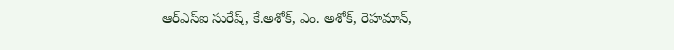ఆర్ఎస్ఐ సురేష్, కే.అశోక్, ఎం. అశోక్, రెహమాన్,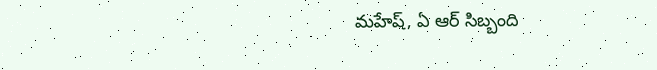మహేష్, ఏ ఆర్ సిబ్బంది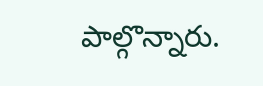పాల్గొన్నారు.